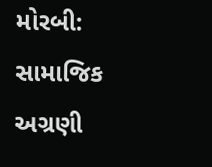મોરબી: સામાજિક અગ્રણી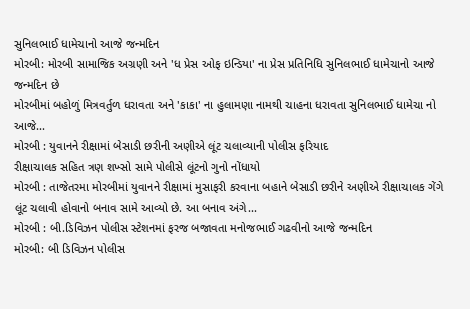સુનિલભાઈ ધામેચાનો આજે જન્મદિન
મોરબી: મોરબી સામાજિક અગ્રણી અને 'ધ પ્રેસ ઓફ ઇન્ડિયા' ના પ્રેસ પ્રતિનિધિ સુનિલભાઈ ધામેચાનો આજે જન્મદિન છે
મોરબીમાં બહોળું મિત્રવર્તુળ ધરાવતા અને 'કાકા' ના હુલામણા નામથી ચાહના ધરાવતા સુનિલભાઈ ધામેચા નો આજે...
મોરબી : યુવાનને રીક્ષામાં બેસાડી છરીની અણીએ લૂંટ ચલાવ્યાની પોલીસ ફરિયાદ
રીક્ષાચાલક સહિત ત્રણ શખ્સો સામે પોલીસે લૂંટનો ગુનો નોંધાયો
મોરબી : તાજેતરમા મોરબીમાં યુવાનને રીક્ષામાં મુસાફરી કરવાના બહાને બેસાડી છરીને અણીએ રીક્ષાચાલક ગેંગે લૂંટ ચલાવી હોવાનો બનાવ સામે આવ્યો છે. આ બનાવ અંગે...
મોરબી : બી.ડિવિઝન પોલીસ સ્ટેશનમાં ફરજ બજાવતા મનોજભાઈ ગઢવીનો આજે જન્મદિન
મોરબી: બી ડિવિઝન પોલીસ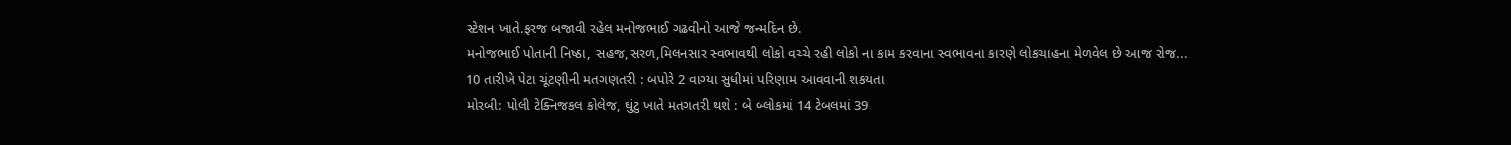સ્ટેશન ખાતે.ફરજ બજાવી રહેલ મનોજભાઈ ગઢવીનો આજે જન્મદિન છે.
મનોજભાઈ પોતાની નિષ્ઠા, સહજ,સરળ,મિલનસાર સ્વભાવથી લોકો વચ્ચે રહી લોકો ના કામ કરવાના સ્વભાવના કારણે લોકચાહના મેળવેલ છે આજ રોજ...
10 તારીખે પેટા ચૂંટણીની મતગણતરી : બપોરે 2 વાગ્યા સુધીમાં પરિણામ આવવાની શકયતા
મોરબી: પોલી ટેક્નિજકલ કોલેજ, ઘુંટુ ખાતે મતગતરી થશે : બે બ્લોકમાં 14 ટેબલમાં 39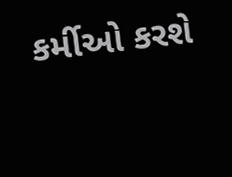કર્મીઓ કરશે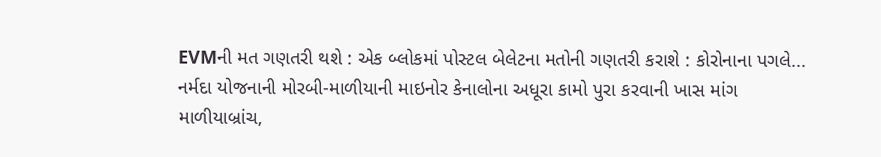EVMની મત ગણતરી થશે : એક બ્લોકમાં પોસ્ટલ બેલેટના મતોની ગણતરી કરાશે : કોરોનાના પગલે...
નર્મદા યોજનાની મોરબી-માળીયાની માઇનોર કેનાલોના અધૂરા કામો પુરા કરવાની ખાસ માંગ
માળીયાબ્રાંચ,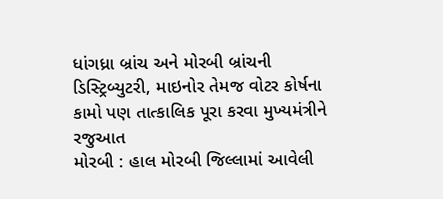ધાંગધ્રા બ્રાંચ અને મોરબી બ્રાંચની ડિસ્ટ્રિબ્યુટરી, માઇનોર તેમજ વોટર કોર્ષના કામો પણ તાત્કાલિક પૂરા કરવા મુખ્યમંત્રીને રજુઆત
મોરબી : હાલ મોરબી જિલ્લામાં આવેલી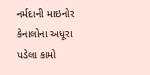નર્મદાની માઇનોર કેનાલોના અધૂરા પડેલા કામો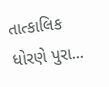તાત્કાલિક ધોરણે પુરા...